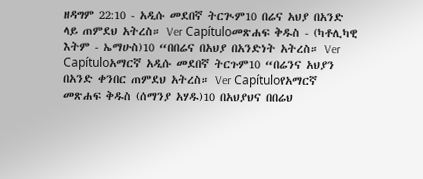ዘዳግም 22:10 - አዲሱ መደበኛ ትርጒም10 በሬና አህያ በአንድ ላይ ጠምደህ አትረስ። Ver Capítuloመጽሐፍ ቅዱስ - (ካቶሊካዊ እትም - ኤማሁስ)10 “በበሬና በአህያ በአንድነት አትረስ። Ver Capítuloአማርኛ አዲሱ መደበኛ ትርጉም10 “በሬንና አህያን በአንድ ቀንበር ጠምደህ አትረስ። Ver Capítuloየአማርኛ መጽሐፍ ቅዱስ (ሰማንያ አሃዱ)10 በአህያህና በበሬህ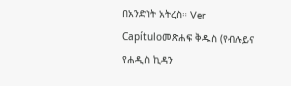በአንድነት አትረስ። Ver Capítuloመጽሐፍ ቅዱስ (የብሉይና የሐዲስ ኪዳን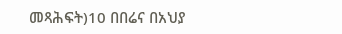መጻሕፍት)10 በበሬና በአህያ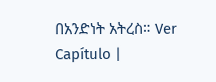በአንድነት አትረስ። Ver Capítulo |